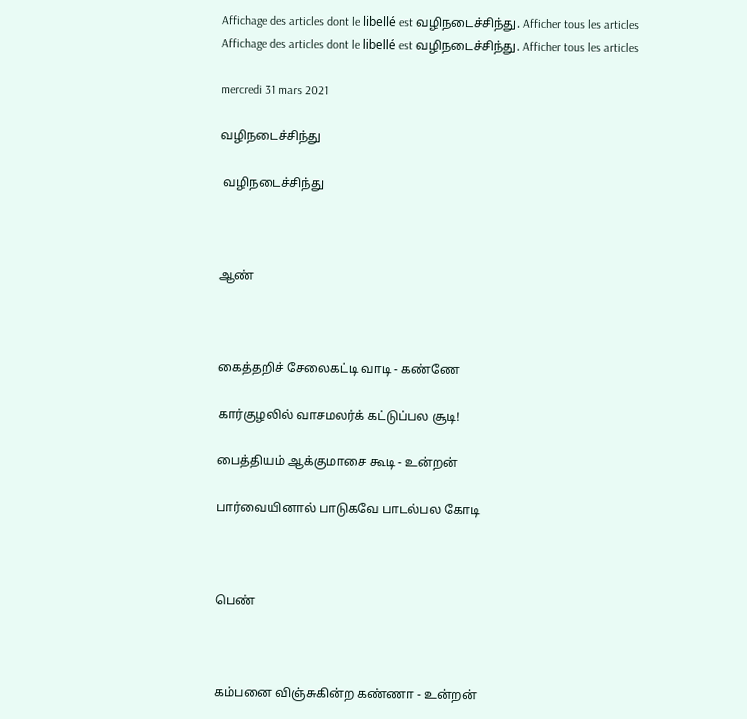Affichage des articles dont le libellé est வழிநடைச்சிந்து. Afficher tous les articles
Affichage des articles dont le libellé est வழிநடைச்சிந்து. Afficher tous les articles

mercredi 31 mars 2021

வழிநடைச்சிந்து

 வழிநடைச்சிந்து



ஆண்



கைத்தறிச் சேலைகட்டி வாடி - கண்ணே

கார்குழலில் வாசமலர்க் கட்டுப்பல சூடி!

பைத்தியம் ஆக்குமாசை கூடி - உன்றன்

பார்வையினால் பாடுகவே பாடல்பல கோடி



பெண்



கம்பனை விஞ்சுகின்ற கண்ணா - உன்றன்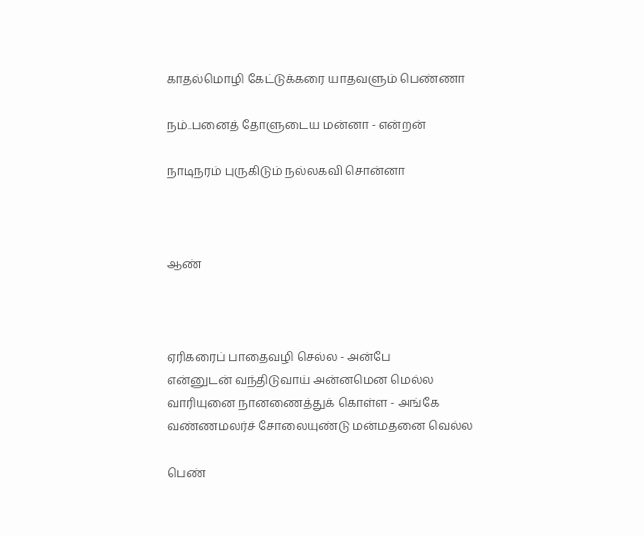காதல்மொழி கேட்டுக்கரை யாதவளும் பெண்ணா

நம்..பனைத் தோளுடைய மன்னா - என்றன்

நாடிநரம் புருகிடும் நல்லகவி சொன்னா



ஆண்



ஏரிகரைப் பாதைவழி செல்ல - அன்பே
என்னுடன் வந்திடுவாய் அன்னமென மெல்ல
வாரியுனை நானணைத்துக் கொள்ள - அங்கே
வண்ணமலர்ச் சோலையுண்டு மன்மதனை வெல்ல

பெண்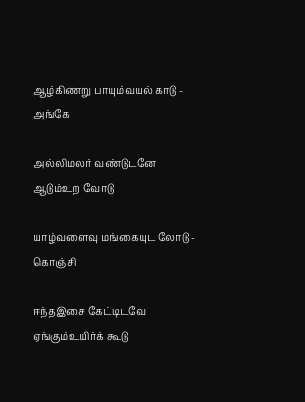ஆழ்கிணறு பாயும்வயல் காடு - அங்கே

அல்லிமலர் வண்டுடனே ஆடும்உற வோடு

யாழ்வளைவு மங்கையுட லோடு - கொஞ்சி

ஈந்தஇசை கேட்டிடவே ஏங்கும்உயிர்க் கூடு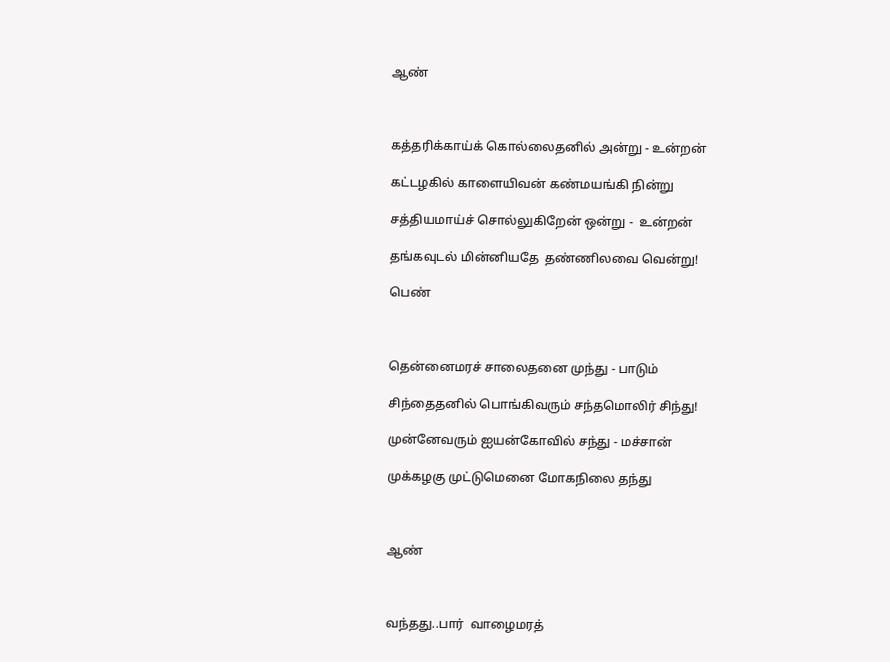ஆண்



கத்தரிக்காய்க் கொல்லைதனில் அன்று - உன்றன்

கட்டழகில் காளையிவன் கண்மயங்கி நின்று

சத்தியமாய்ச் சொல்லுகிறேன் ஒன்று -  உன்றன்

தங்கவுடல் மின்னியதே  தண்ணிலவை வென்று!

பெண்



தென்னைமரச் சாலைதனை முந்து - பாடும்

சிந்தைதனில் பொங்கிவரும் சந்தமொலிர் சிந்து!

முன்னேவரும் ஐயன்கோவில் சந்து - மச்சான்

முக்கழகு முட்டுமெனை மோகநிலை தந்து



ஆண்



வந்தது..பார்  வாழைமரத்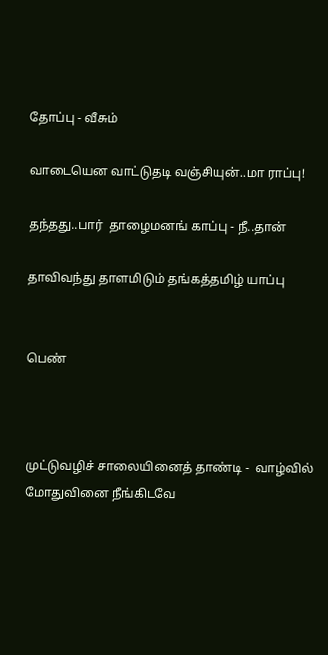தோப்பு - வீசும்

வாடையென வாட்டுதடி வஞ்சியுன்..மா ராப்பு!

தந்தது..பார்  தாழைமனங் காப்பு - நீ..தான்

தாவிவந்து தாளமிடும் தங்கத்தமிழ் யாப்பு


பெண்



முட்டுவழிச் சாலையினைத் தாண்டி -  வாழ்வில்
மோதுவினை நீங்கிடவே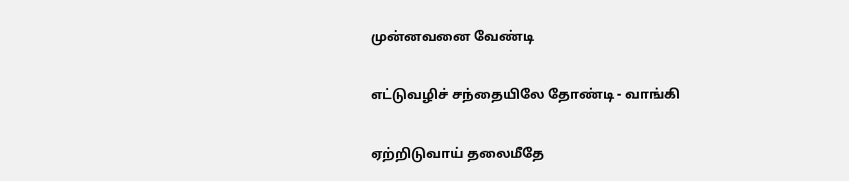முன்னவனை வேண்டி

எட்டுவழிச் சந்தையிலே தோண்டி - வாங்கி

ஏற்றிடுவாய் தலைமீதே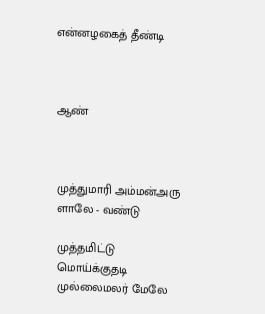என்னழகைத் தீண்டி



ஆண்



முத்துமாரி அம்மன்அரு ளாலே - வண்டு

முத்தமிட்டு மொய்க்குதடி முல்லைமலர் மேலே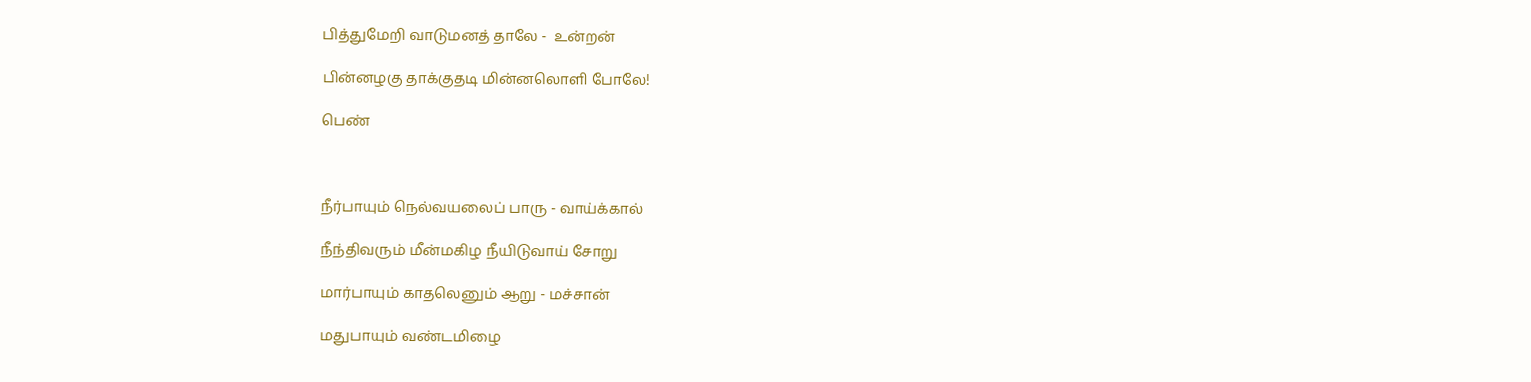பித்துமேறி வாடுமனத் தாலே -  உன்றன்

பின்னழகு தாக்குதடி மின்னலொளி போலே!

பெண்



நீர்பாயும் நெல்வயலைப் பாரு - வாய்க்கால்

நீந்திவரும் மீன்மகிழ நீயிடுவாய் சோறு

மார்பாயும் காதலெனும் ஆறு - மச்சான்

மதுபாயும் வண்டமிழை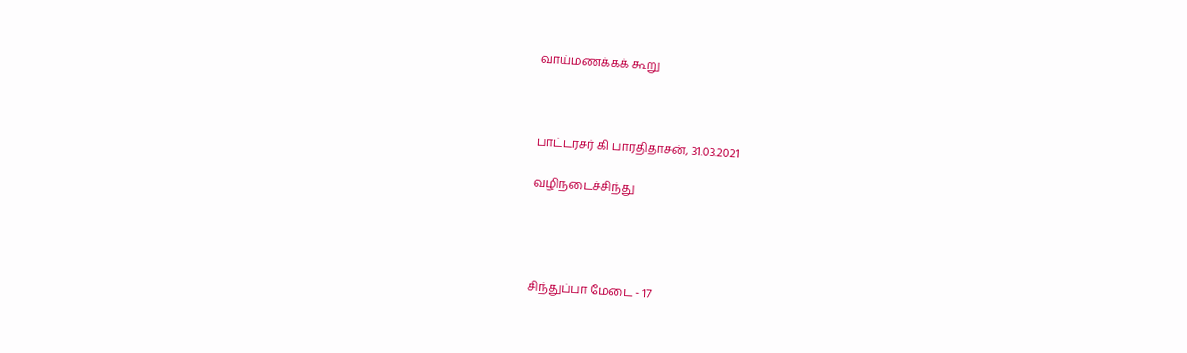வாய்மணக்கக் கூறு



பாட்டரசர் கி பாரதிதாசன், 31.03.2021

வழிநடைச்சிந்து




சிந்துப்பா மேடை - 17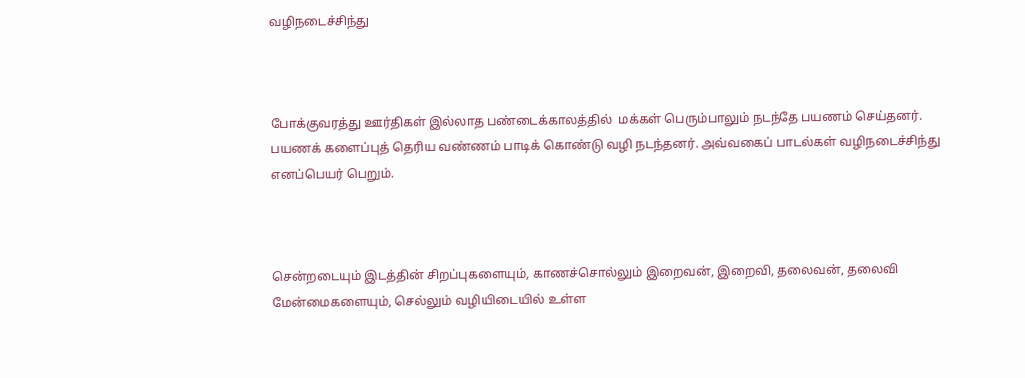வழிநடைச்சிந்து



போக்குவரத்து ஊர்திகள் இல்லாத பண்டைக்காலத்தில்  மக்கள் பெரும்பாலும் நடந்தே பயணம் செய்தனர். பயணக் களைப்புத் தெரிய வண்ணம் பாடிக் கொண்டு வழி நடந்தனர். அவ்வகைப் பாடல்கள் வழிநடைச்சிந்து  எனப்பெயர் பெறும்.



சென்றடையும் இடத்தின் சிறப்புகளையும், காணச்சொல்லும் இறைவன், இறைவி, தலைவன், தலைவி மேன்மைகளையும், செல்லும் வழியிடையில் உள்ள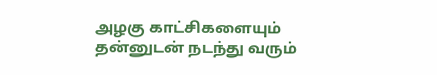அழகு காட்சிகளையும் தன்னுடன் நடந்து வரும்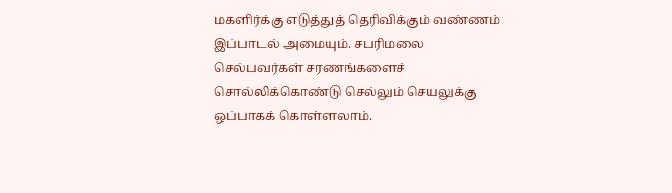மகளிர்க்கு எடுத்துத் தெரிவிக்கும் வண்ணம் இப்பாடல் அமையும். சபரிமலை செல்பவர்கள் சரணங்களைச் சொல்லிக்கொண்டு செல்லும் செயலுக்கு ஒப்பாகக் கொள்ளலாம்.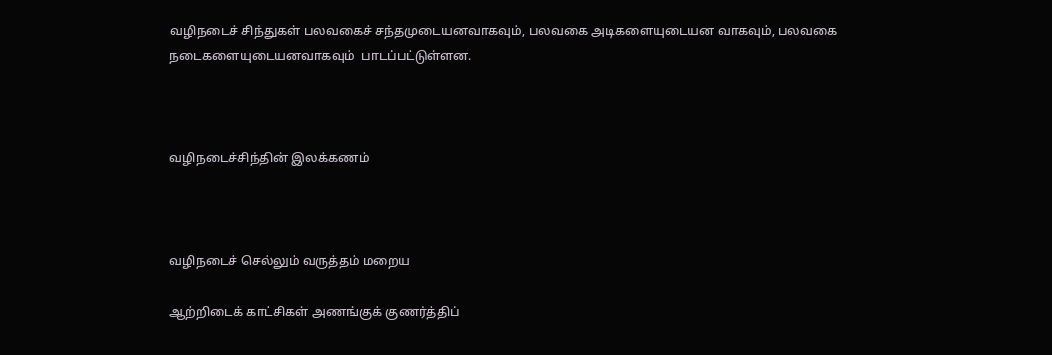வழிநடைச் சிந்துகள் பலவகைச் சந்தமுடையனவாகவும், பலவகை அடிகளையுடையன வாகவும், பலவகை  நடைகளையுடையனவாகவும்  பாடப்பட்டுள்ளன.



வழிநடைச்சிந்தின் இலக்கணம்



வழிநடைச் செல்லும் வருத்தம் மறைய

ஆற்றிடைக் காட்சிகள் அணங்குக் குணர்த்திப்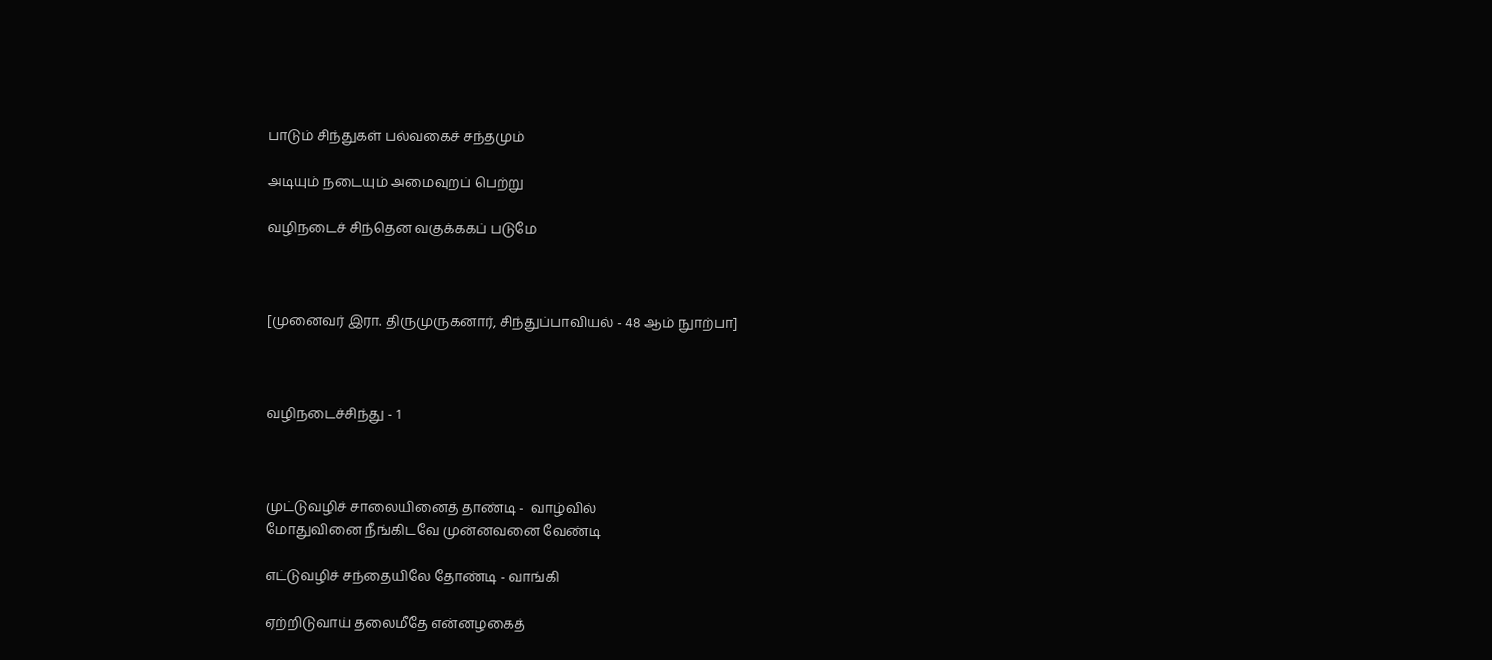பாடும் சிந்துகள் பல்வகைச் சந்தமும்

அடியும் நடையும் அமைவுறப் பெற்று

வழிநடைச் சிந்தென வகுக்ககப் படுமே



[முனைவர் இரா. திருமுருகனார், சிந்துப்பாவியல் - 48 ஆம் நுாற்பா]



வழிநடைச்சிந்து - 1



முட்டுவழிச் சாலையினைத் தாண்டி -  வாழ்வில்
மோதுவினை நீங்கிடவே முன்னவனை வேண்டி

எட்டுவழிச் சந்தையிலே தோண்டி - வாங்கி

ஏற்றிடுவாய் தலைமீதே என்னழகைத்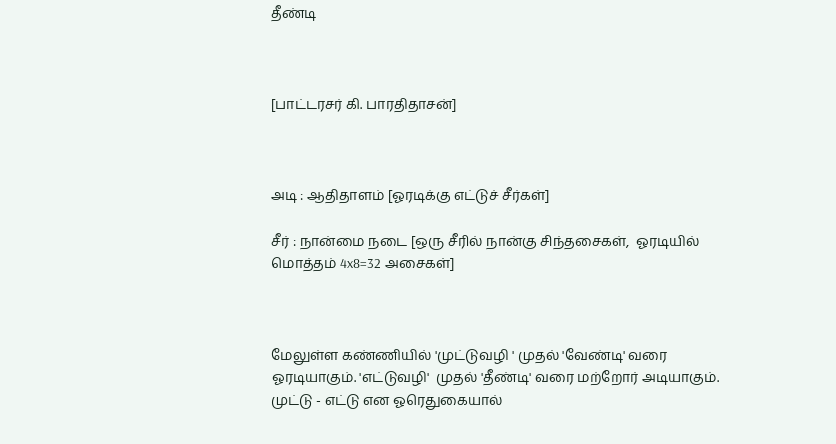தீண்டி



[பாட்டரசர் கி. பாரதிதாசன்]



அடி : ஆதிதாளம் [ஓரடிக்கு எட்டுச் சீர்கள்]

சீர் : நான்மை நடை [ஒரு சீரில் நான்கு சிந்தசைகள்,  ஓரடியில் மொத்தம் 4x8=32 அசைகள்]



மேலுள்ள கண்ணியில் 'முட்டுவழி ' முதல் 'வேண்டி' வரை ஓரடியாகும். 'எட்டுவழி'  முதல் 'தீண்டி' வரை மற்றோர் அடியாகும். முட்டு - எட்டு என ஓரெதுகையால்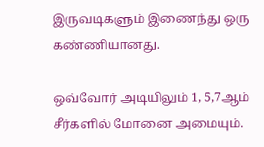இருவடிகளும் இணைந்து ஒரு கண்ணியானது.

ஒவ்வோர் அடியிலும் 1, 5,7ஆம் சீர்களில் மோனை அமையும்.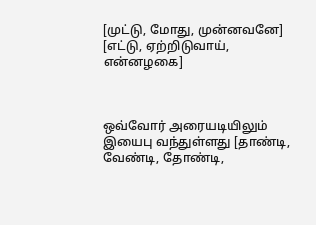[முட்டு, மோது, முன்னவனே] [எட்டு, ஏற்றிடுவாய், என்னழகை]



ஒவ்வோர் அரையடியிலும் இயைபு வந்துள்ளது [தாண்டி, வேண்டி, தோண்டி,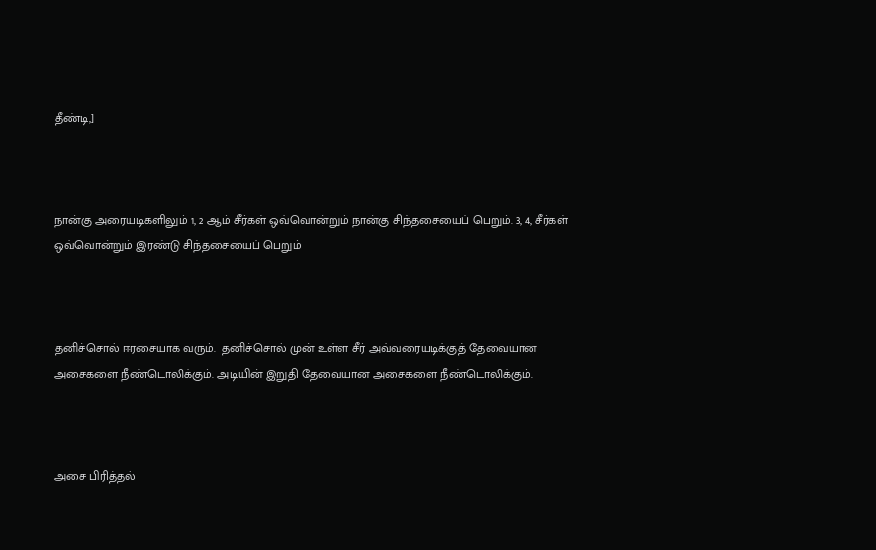தீண்டி,]



நான்கு அரையடிகளிலும் 1, 2 ஆம் சீர்கள் ஒவ்வொன்றும் நான்கு சிந்தசையைப் பெறும். 3, 4, சீர்கள் ஒவ்வொன்றும் இரண்டு சிந்தசையைப் பெறும்



தனிச்சொல் ஈரசையாக வரும்.  தனிச்சொல் முன் உள்ள சீர் அவ்வரையடிக்குத் தேவையான அசைகளை நீண்டொலிக்கும். அடியின் இறுதி தேவையான அசைகளை நீண்டொலிக்கும்.



அசை பிரித்தல்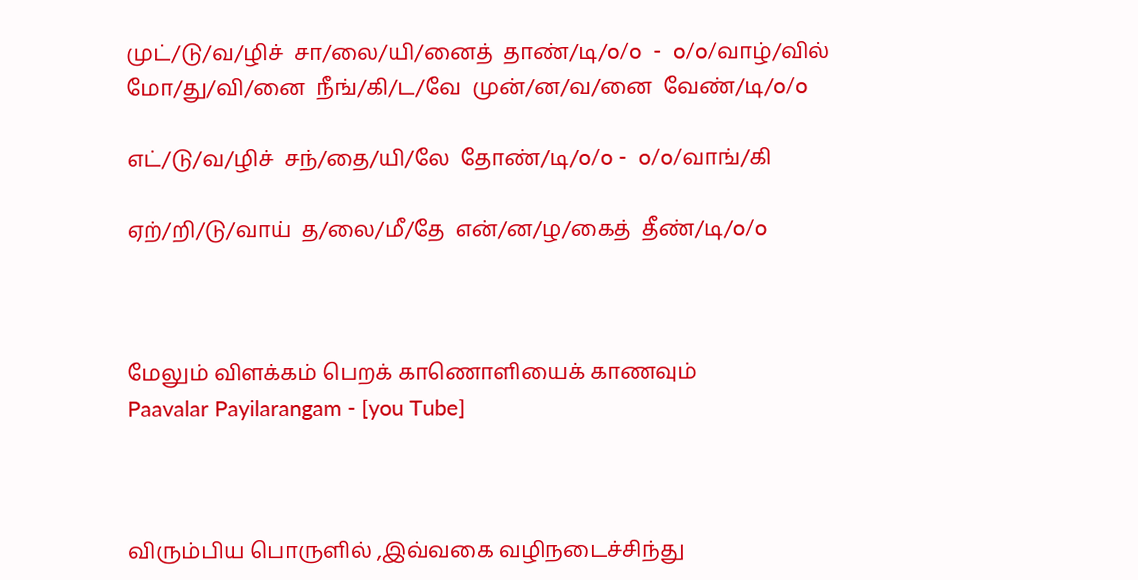முட்/டு/வ/ழிச்  சா/லை/யி/னைத்  தாண்/டி/o/o  -  o/o/வாழ்/வில்
மோ/து/வி/னை  நீங்/கி/ட/வே  முன்/ன/வ/னை  வேண்/டி/o/o

எட்/டு/வ/ழிச்  சந்/தை/யி/லே  தோண்/டி/o/o -  o/o/வாங்/கி

ஏற்/றி/டு/வாய்  த/லை/மீ/தே  என்/ன/ழ/கைத்  தீண்/டி/o/o



மேலும் விளக்கம் பெறக் காணொளியைக் காணவும்
Paavalar Payilarangam - [you Tube]



விரும்பிய பொருளில் ,இவ்வகை வழிநடைச்சிந்து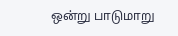ஒன்று பாடுமாறு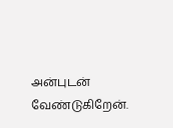அன்புடன் வேண்டுகிறேன்.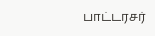பாட்டரசர்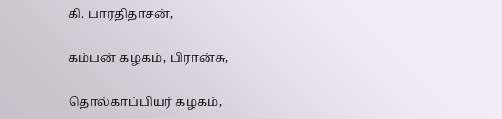கி. பாரதிதாசன்,

கம்பன் கழகம், பிரான்சு,

தொல்காப்பியர் கழகம்,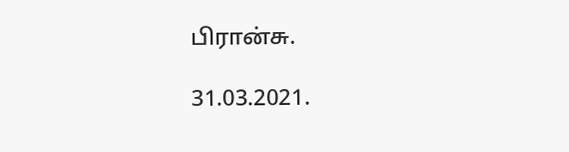பிரான்சு.

31.03.2021.